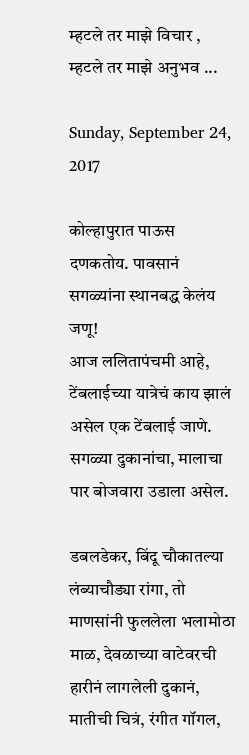म्हटले तर माझे विचार , म्हटले तर माझे अनुभव ...

Sunday, September 24, 2017

कोल्हापुरात पाऊस दणकतोय. पावसानं सगळ्यांना स्थानबद्ध केलंय जणू!
आज ललितापंचमी आहे, टेंबलाईच्या यात्रेचं काय झालं असेल एक टेंबलाई जाणे. सगळ्या दुकानांचा, मालाचा पार बोजवारा उडाला असेल.

डबलडेकर, बिंदू चौकातल्या लंब्याचौड्या रांगा, तो माणसांनी फुललेला भलामोठा माळ, देवळाच्या वाटेवरची हारीनं लागलेली दुकानं, मातीची चित्रं, रंगीत गॉगल,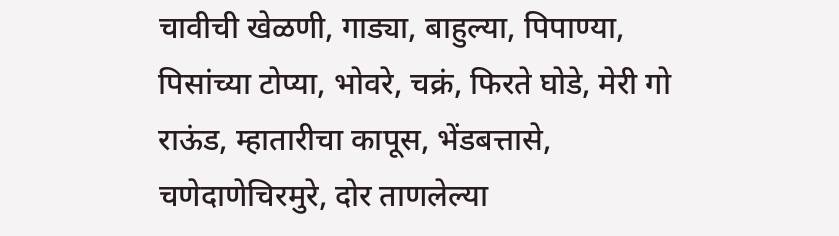चावीची खेळणी, गाड्या, बाहुल्या, पिपाण्या, पिसांच्या टोप्या, भोवरे, चक्रं, फिरते घोडे, मेरी गो राऊंड, म्हातारीचा कापूस, भेंडबत्तासे, चणेदाणेचिरमुरे, दोर ताणलेल्या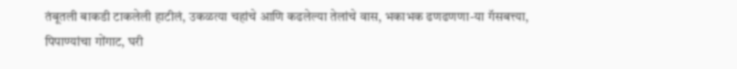तंबूतली बाकडी टाकलेली हाटीलं, उकळत्या चहांचे आणि कढलेल्या तेलांचे वास, भकाभक ढणढणणा-या गॅसबत्त्या, पिपाण्यांचा गोंगाट, घरी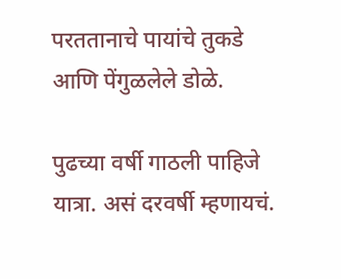परततानाचे पायांचे तुकडे आणि पेंगुळलेले डोळे.

पुढच्या वर्षी गाठली पाहिजे यात्रा. असं दरवर्षी म्हणायचं.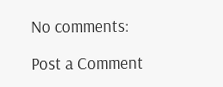No comments:

Post a Comment